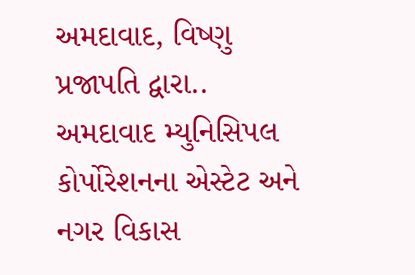અમદાવાદ, વિષ્ણુ પ્રજાપતિ દ્વારા..
અમદાવાદ મ્યુનિસિપલ કોર્પોરેશનના એસ્ટેટ અને નગર વિકાસ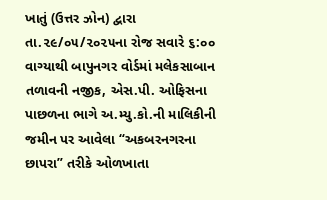ખાતું (ઉત્તર ઝોન) દ્વારા તા.૨૯/૦૫/૨૦૨૫ના રોજ સવારે ૬:૦૦ વાગ્યાથી બાપુનગર વોર્ડમાં મલેકસાબાન તળાવની નજીક, એસ.પી. ઓફિસના પાછળના ભાગે અ.મ્યુ.કો.ની માલિકીની જમીન પર આવેલા “અકબરનગરના છાપરા” તરીકે ઓળખાતા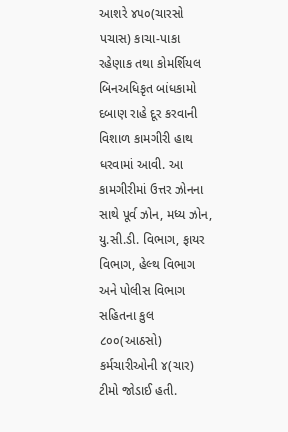આશરે ૪૫૦(ચારસો પચાસ) કાચા-પાકા રહેણાક તથા કોમર્શિયલ બિનઅધિકૃત બાંધકામો દબાણ રાહે દૂર કરવાની વિશાળ કામગીરી હાથ ધરવામાં આવી. આ કામગીરીમાં ઉત્તર ઝોનના સાથે પૂર્વ ઝોન, મધ્ય ઝોન, યુ.સી.ડી. વિભાગ, ફાયર વિભાગ, હેલ્થ વિભાગ અને પોલીસ વિભાગ સહિતના કુલ ૮૦૦(આઠસો) કર્મચારીઓની ૪(ચાર) ટીમો જોડાઈ હતી.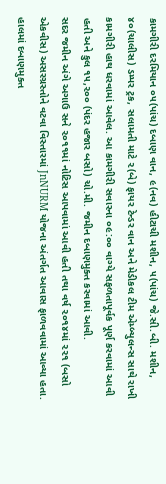કામગીરી દરમિયાન ૦૫(પાંચ) દબાણ વાન, ૯(નવ) હીટાચી મશીન, ૫(પાંચ) જે.સી.બી. મશીન, ૪૦(ચાલીસ) ડમ્પર ટ્રક, સલામતી માટે ૨(બે) ફાયર ટેન્ડર વાન અને મેડીકલ ટીમ એમ્બ્યુલન્સ સાથે રાખી કામગીરી હાથ ધરવામાં આવેલ. આ કામગીરી સવારના ૦૯:૦૦ વાગ્યે સફળતાપૂર્વક પૂર્ણ કરવામાં આવી હતી અને કુલ ૧૫,૨૦૦ (પંદર હજાર બસો) ચો.મી. જમીન દબાણમુક્ત કરવામાં આવી.
સદર જમીન અંગે અગાઉ સને ૨૦૧૧માં નોટિસ આપવામાં આવી હતી તથા વર્ષ ૨૦૧૪માં ૨૨૧ (બસો એકવીસ) અસરગ્રસ્તોને વટવા વિસ્તારમાં JnNURM યોજના અંતર્ગત આવાસ ફાળવવામાં આવ્યા હતા. હાલમાં દબાણમુક્ત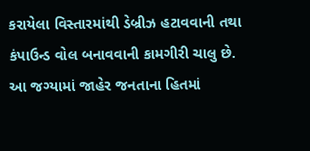કરાયેલા વિસ્તારમાંથી ડેબ્રીઝ હટાવવાની તથા કંપાઉન્ડ વોલ બનાવવાની કામગીરી ચાલુ છે. આ જગ્યામાં જાહેર જનતાના હિતમાં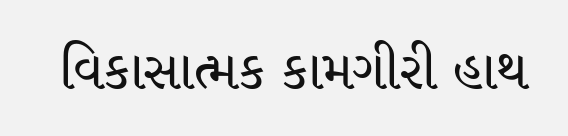વિકાસાત્મક કામગીરી હાથ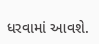ધરવામાં આવશે.